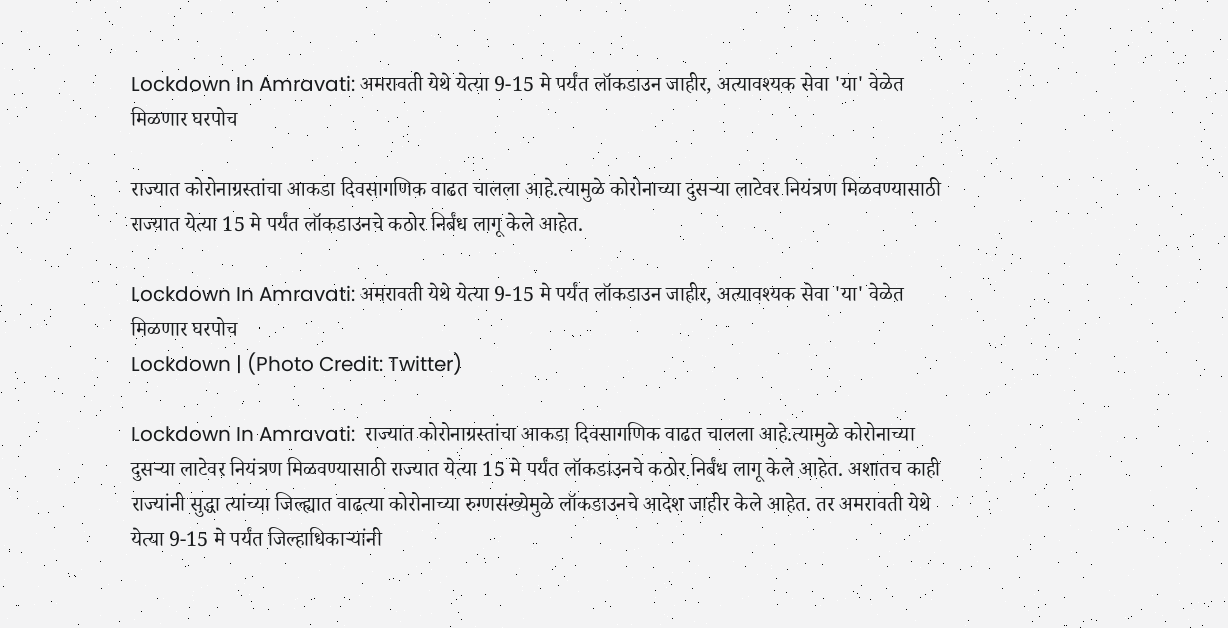Lockdown In Amravati: अमरावती येथे येत्या 9-15 मे पर्यंत लॉकडाउन जाहीर, अत्यावश्यक सेवा 'या' वेळेत मिळणार घरपोच

राज्यात कोरोनाग्रस्तांचा आकडा दिवसागणिक वाढत चालला आहे.त्यामुळे कोरोनाच्या दुसऱ्या लाटेवर नियंत्रण मिळवण्यासाठी राज्यात येत्या 15 मे पर्यंत लॉकडाउनचे कठोर निर्बंध लागू केले आहेत.

Lockdown In Amravati: अमरावती येथे येत्या 9-15 मे पर्यंत लॉकडाउन जाहीर, अत्यावश्यक सेवा 'या' वेळेत मिळणार घरपोच
Lockdown | (Photo Credit: Twitter)

Lockdown In Amravati:  राज्यात कोरोनाग्रस्तांचा आकडा दिवसागणिक वाढत चालला आहे.त्यामुळे कोरोनाच्या दुसऱ्या लाटेवर नियंत्रण मिळवण्यासाठी राज्यात येत्या 15 मे पर्यंत लॉकडाउनचे कठोर निर्बंध लागू केले आहेत. अशातच काही राज्यांनी सुद्धा त्यांच्या जिल्ह्यात वाढत्या कोरोनाच्या रुग्णसंख्येमुळे लॉकडाउनचे आदेश जाहीर केले आहेत. तर अमरावती येथे येत्या 9-15 मे पर्यंत जिल्हाधिकाऱ्यांनी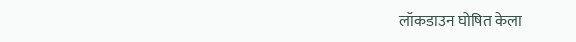लॉकडाउन घोषित केला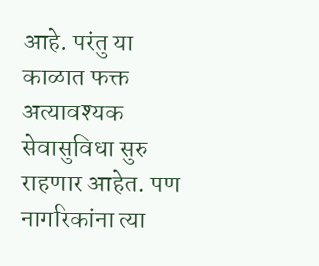आहे. परंतु या काळात फक्त अत्यावश्यक सेवासुविधा सुरु राहणार आहेत. पण नागरिकांना त्या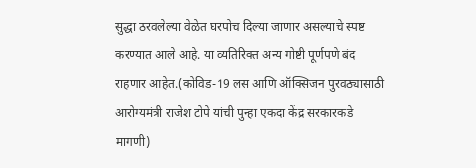सुद्धा ठरवलेल्या वेळेत घरपोच दिल्या जाणार असल्याचे स्पष्ट करण्यात आले आहे. या व्यतिरिक्त अन्य गोष्टी पूर्णपणे बंद राहणार आहेत.(कोविड-19 लस आणि ऑक्सिजन पुरवठ्यासाठी आरोग्यमंत्री राजेश टोपे यांची पुन्हा एकदा केंद्र सरकारकडे मागणी)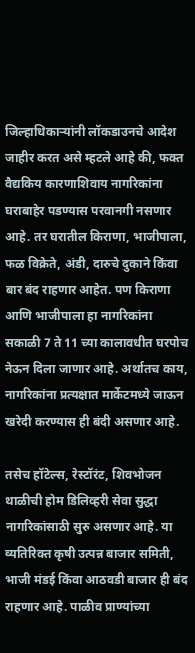जिल्हाधिकाऱ्यांनी लॉकडाउनचे आदेश जाहीर करत असे म्हटले आहे की, फक्त वैद्यकिय कारणाशिवाय नागरिकांना घराबाहेर पडण्यास परवानगी नसणार आहे. तर घरातील किराणा, भाजीपाला, फळ विक्रेते, अंडी, दारुचे दुकाने किंवा बार बंद राहणार आहेत. पण किराणा आणि भाजीपाला हा नागरिकांना सकाळी 7 ते 11 च्या कालावधीत घरपोच नेऊन दिला जाणार आहे. अर्थातच काय, नागरिकांना प्रत्यक्षात मार्केटमध्ये जाऊन खरेदी करण्यास ही बंदी असणार आहे.

तसेच हॉटेल्स, रेस्टॉरंट, शिवभोजन थाळीची होम डिलिव्हरी सेवा सुद्धा नागरिकांसाठी सुरु असणार आहे. या व्यतिरिक्त कृषी उत्पन्न बाजार समिती, भाजी मंडई किंवा आठवडी बाजार ही बंद राहणार आहे. पाळीव प्राण्यांच्या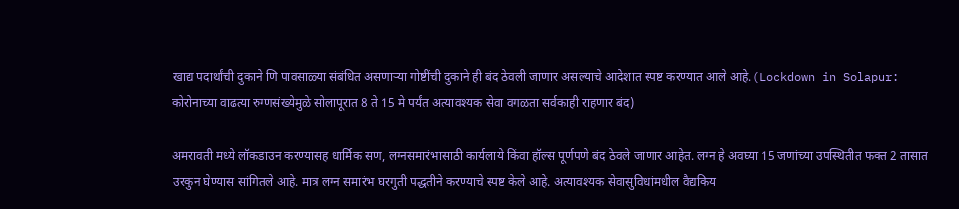खाद्य पदार्थांची दुकाने णि पावसाळ्या संबंधित असणाऱ्या गोष्टींची दुकाने ही बंद ठेवली जाणार असल्याचे आदेशात स्पष्ट करण्यात आले आहे.(Lockdown in Solapur: कोरोनाच्या वाढत्या रुग्णसंख्येमुळे सोलापूरात 8 ते 15 मे पर्यंत अत्यावश्यक सेवा वगळता सर्वकाही राहणार बंद)

अमरावती मध्ये लॉकडाउन करण्यासह धार्मिक सण, लग्नसमारंभासाठी कार्यलाये किंवा हॉल्स पूर्णपणे बंद ठेवले जाणार आहेत. लग्न हे अवघ्या 15 जणांच्या उपस्थितीत फक्त 2 तासात उरकुन घेण्यास सांगितले आहे. मात्र लग्न समारंभ घरगुती पद्धतीने करण्याचे स्पष्ट केले आहे. अत्यावश्यक सेवासुविधांमधील वैद्यकिय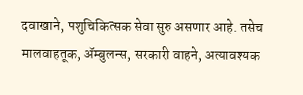दवाखाने, पशुचिकित्सक सेवा सुरु असणार आहे. तसेच मालवाहतूक, ॲम्बुलन्स, सरकारी वाहने, अत्यावश्यक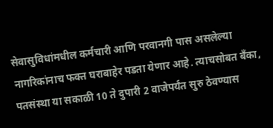सेवासुविधांमधील कर्मचारी आणि परवानगी पास असलेल्या नागरिकांनाच फक्त घराबाहेर पडता येणार आहे. त्याचसोबत बँका, पतसंस्था या सकाळी 10 ते दुपारी 2 वाजेपर्यंत सुरु ठेवण्यास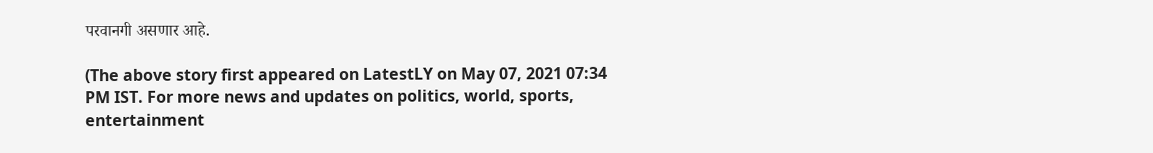परवानगी असणार आहे.

(The above story first appeared on LatestLY on May 07, 2021 07:34 PM IST. For more news and updates on politics, world, sports, entertainment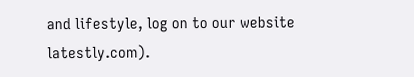and lifestyle, log on to our website latestly.com).